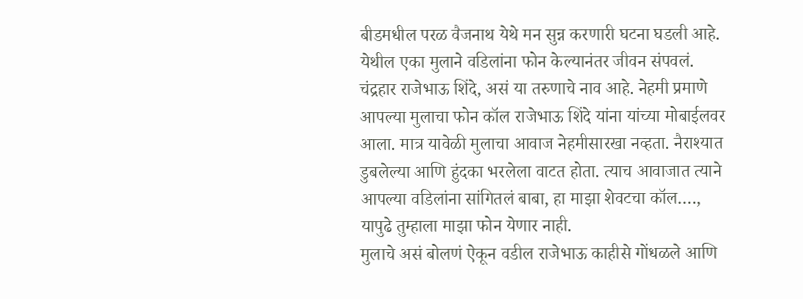बीडमधील परळ वैजनाथ येथे मन सुन्न करणारी घटना घडली आहे.
येथील एका मुलाने वडिलांना फोन केल्यानंतर जीवन संपवलं. चंद्रहार राजेभाऊ शिंदे, असं या तरुणाचे नाव आहे. नेहमी प्रमाणे आपल्या मुलाचा फोन कॉल राजेभाऊ शिंदे यांना यांच्या मोबाईलवर आला. मात्र यावेळी मुलाचा आवाज नेहमीसारखा नव्हता. नैराश्यात डुबलेल्या आणि हुंदका भरलेला वाटत होता. त्याच आवाजात त्याने आपल्या वडिलांना सांगितलं बाबा, हा माझा शेवटचा कॉल…., यापुढे तुम्हाला माझा फोन येणार नाही.
मुलाचे असं बोलणं ऐकून वडील राजेभाऊ काहीसे गोंधळले आणि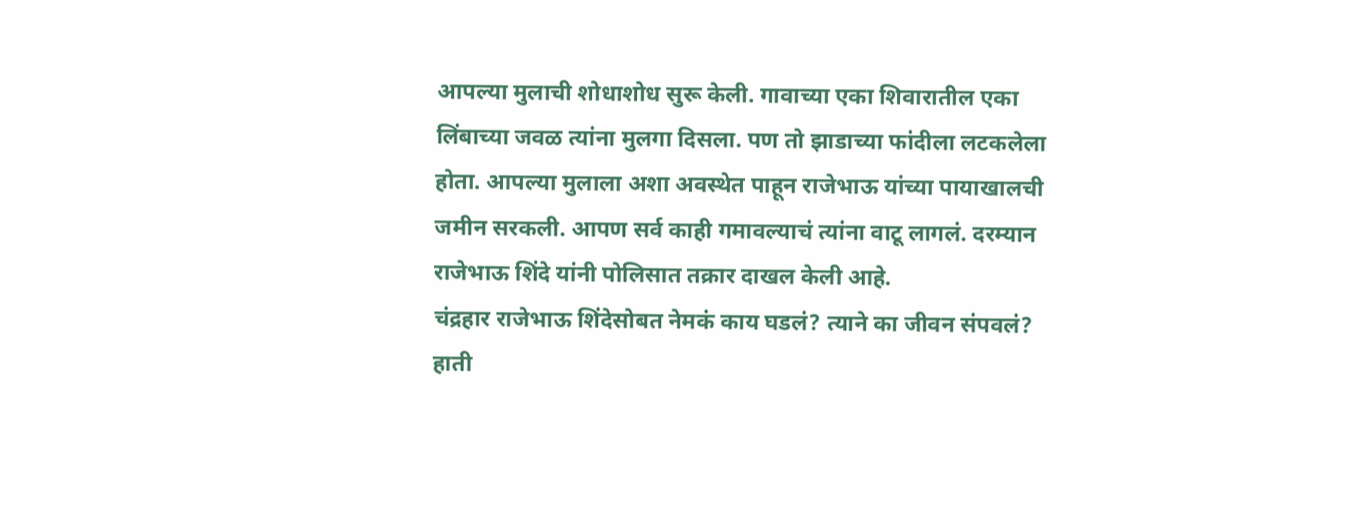आपल्या मुलाची शोधाशोध सुरू केली. गावाच्या एका शिवारातील एका लिंबाच्या जवळ त्यांना मुलगा दिसला. पण तो झाडाच्या फांदीला लटकलेला होता. आपल्या मुलाला अशा अवस्थेत पाहून राजेभाऊ यांच्या पायाखालची जमीन सरकली. आपण सर्व काही गमावल्याचं त्यांना वाटू लागलं. दरम्यान राजेभाऊ शिंदे यांनी पोलिसात तक्रार दाखल केली आहे.
चंद्रहार राजेभाऊ शिंदेसोबत नेमकं काय घडलं? त्याने का जीवन संपवलं?
हाती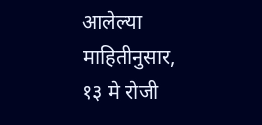आलेल्या माहितीनुसार, १३ मे रोजी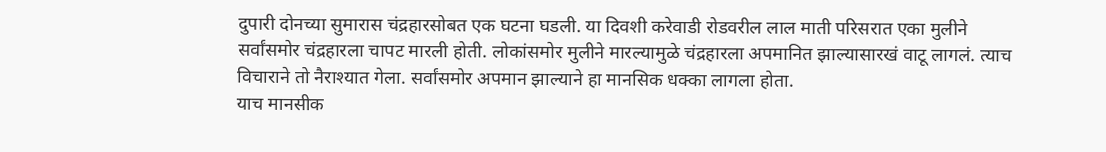दुपारी दोनच्या सुमारास चंद्रहारसोबत एक घटना घडली. या दिवशी करेवाडी रोडवरील लाल माती परिसरात एका मुलीने सर्वांसमोर चंद्रहारला चापट मारली होती. लोकांसमोर मुलीने मारल्यामुळे चंद्रहारला अपमानित झाल्यासारखं वाटू लागलं. त्याच विचाराने तो नैराश्यात गेला. सर्वांसमोर अपमान झाल्याने हा मानसिक धक्का लागला होता.
याच मानसीक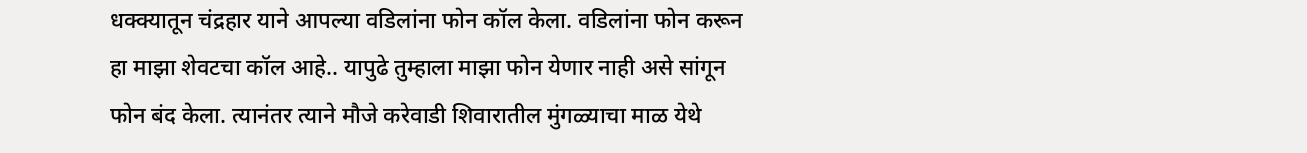धक्क्यातून चंद्रहार याने आपल्या वडिलांना फोन कॉल केला. वडिलांना फोन करून हा माझा शेवटचा कॉल आहे.. यापुढे तुम्हाला माझा फोन येणार नाही असे सांगून फोन बंद केला. त्यानंतर त्याने मौजे करेवाडी शिवारातील मुंगळ्याचा माळ येथे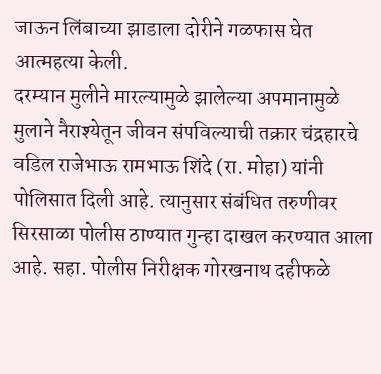जाऊन लिंबाच्या झाडाला दोरीने गळफास घेत आत्महत्या केली.
दरम्यान मुलीने मारल्यामुळे झालेल्या अपमानामुळे मुलाने नैराश्येतून जीवन संपविल्याची तक्रार चंद्रहारचे वडिल राजेभाऊ रामभाऊ शिंदे (रा. मोहा) यांनी पोलिसात दिली आहे. त्यानुसार संबंधित तरुणीवर सिरसाळा पोलीस ठाण्यात गुन्हा दाखल करण्यात आला आहे. सहा. पोलीस निरीक्षक गोरखनाथ दहीफळे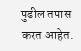पुढील तपास करत आहेत.